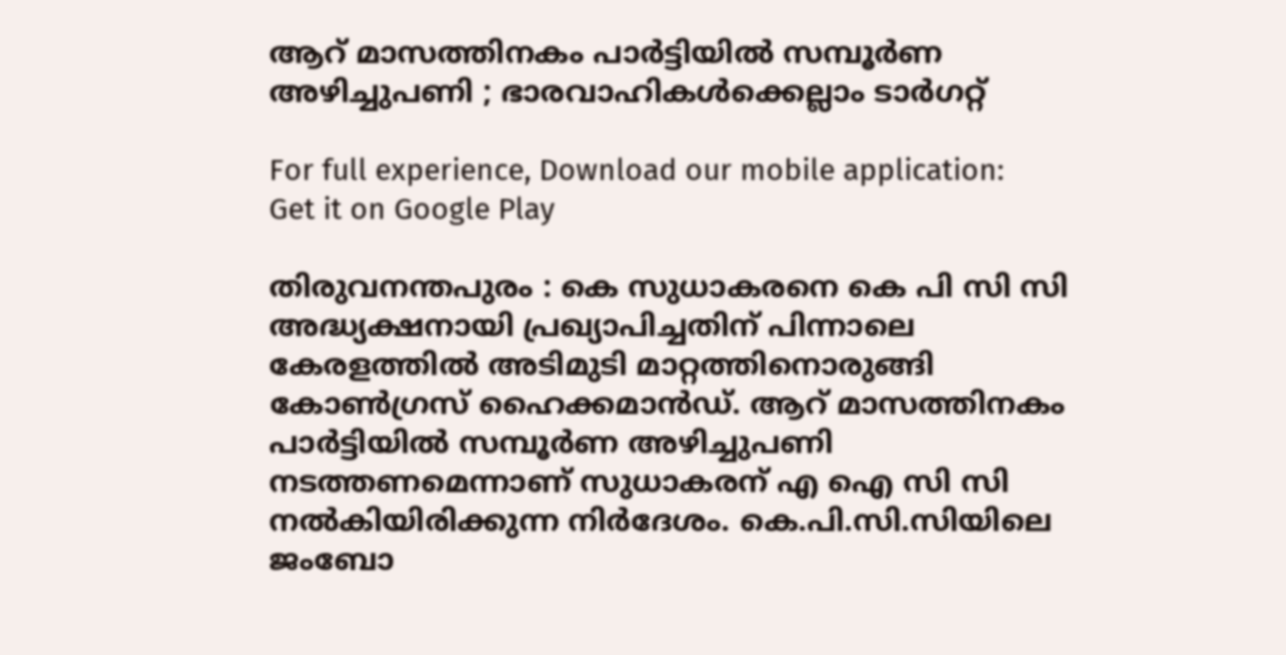ആറ് മാസത്തിനകം പാര്‍ട്ടിയില്‍ സമ്പൂര്‍ണ അഴിച്ചുപണി ; ഭാരവാഹികള്‍ക്കെല്ലാം ടാര്‍ഗറ്റ്

For full experience, Download our mobile application:
Get it on Google Play

തിരുവനന്തപുരം : കെ സുധാകരനെ കെ പി സി സി അദ്ധ്യക്ഷനായി പ്രഖ്യാപിച്ചതിന് പിന്നാലെ കേരളത്തില്‍ അടിമുടി മാറ്റത്തിനൊരുങ്ങി കോണ്‍ഗ്രസ് ഹൈക്കമാന്‍ഡ്. ആറ് മാസത്തിനകം പാര്‍ട്ടിയില്‍ സമ്പൂര്‍ണ അഴിച്ചുപണി നടത്തണമെന്നാണ് സുധാകരന് എ ഐ സി സി നല്‍കിയിരിക്കുന്ന നിര്‍ദേശം. കെ.പി.സി.സിയിലെ ജംബോ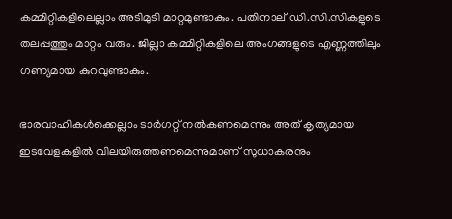കമ്മിറ്റികളിലെല്ലാം അടിമുടി മാറ്റമുണ്ടാകും. പതിനാല് ഡി.സി.സികളുടെ തലപ്പത്തും മാറ്റം വരും. ജില്ലാ കമ്മിറ്റികളിലെ അംഗങ്ങളുടെ എണ്ണത്തിലും ഗണ്യമായ കുറവുണ്ടാകും.

ഭാരവാഹികള്‍ക്കെല്ലാം ടാര്‍ഗറ്റ് നല്‍കണമെന്നും അത് കൃത്യമായ ഇടവേളകളില്‍ വിലയിരുത്തണമെന്നുമാണ് സുധാകരനും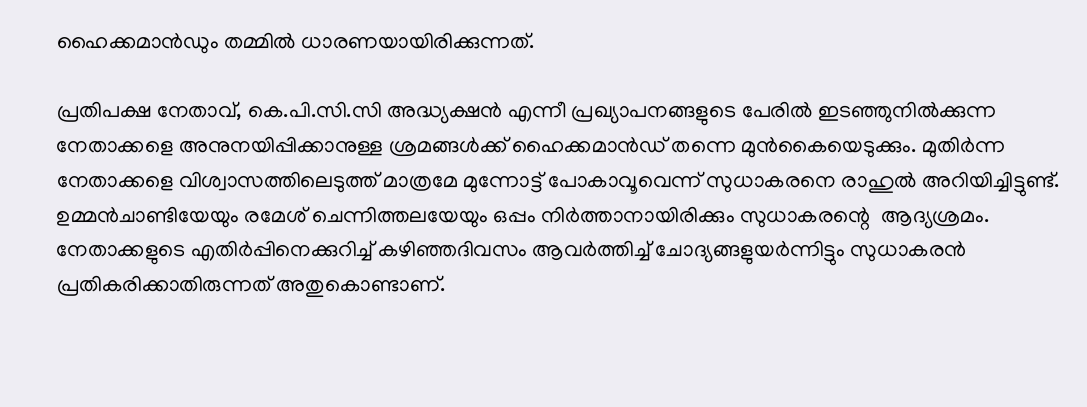ഹൈക്കമാന്‍ഡും തമ്മില്‍ ധാരണയായിരിക്കുന്നത്.

പ്രതിപക്ഷ നേതാവ്, കെ.പി.സി.സി അദ്ധ്യക്ഷന്‍ എന്നീ പ്രഖ്യാപനങ്ങളുടെ പേരില്‍ ഇടഞ്ഞുനില്‍ക്കുന്ന നേതാക്കളെ അനുനയിപ്പിക്കാനുള്ള ശ്രമങ്ങള്‍ക്ക് ഹൈക്കമാന്‍ഡ് തന്നെ മുന്‍കൈയെടുക്കും. മുതിര്‍ന്ന നേതാക്കളെ വിശ്വാസത്തിലെടുത്ത് മാത്രമേ മുന്നോട്ട് പോകാവൂവെന്ന് സുധാകരനെ രാഹുല്‍ അറിയിച്ചിട്ടുണ്ട്. ഉമ്മന്‍ചാണ്ടിയേയും രമേശ് ചെന്നിത്തലയേയും ഒപ്പം നിര്‍ത്താനായിരിക്കും സുധാകരന്റെ  ആദ്യശ്രമം. നേതാക്കളുടെ എതിര്‍പ്പിനെക്കുറിച്ച്‌ കഴിഞ്ഞദിവസം ആവര്‍ത്തിച്ച്‌ ചോദ്യങ്ങളുയര്‍ന്നിട്ടും സുധാകരന്‍ പ്രതികരിക്കാതിരുന്നത് അതുകൊണ്ടാണ്.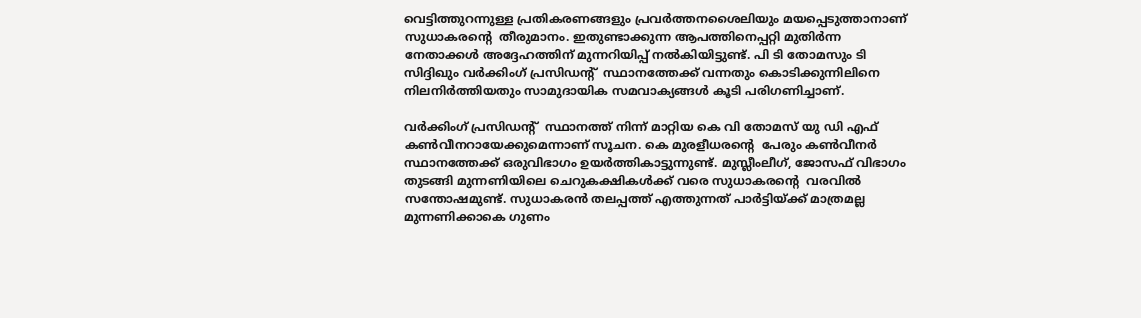വെട്ടിത്തുറന്നുള്ള പ്രതികരണങ്ങളും പ്രവര്‍ത്തനശൈലിയും മയപ്പെടുത്താനാണ് സുധാകരന്റെ  തീരുമാനം. ഇതുണ്ടാക്കുന്ന ആപത്തിനെപ്പറ്റി മുതിര്‍ന്ന നേതാക്കള്‍ അദ്ദേഹത്തിന് മുന്നറിയിപ്പ് നല്‍കിയിട്ടുണ്ട്. പി ടി തോമസും ടി സിദ്ദിഖും വര്‍ക്കിംഗ് പ്രസിഡന്റ്  സ്ഥാനത്തേക്ക് വന്നതും കൊടിക്കുന്നിലിനെ നിലനിര്‍ത്തിയതും സാമുദായിക സമവാക്യങ്ങള്‍ കൂടി പരിഗണിച്ചാണ്.

വര്‍ക്കിംഗ് പ്രസിഡന്റ്  സ്ഥാനത്ത് നിന്ന് മാറ്റിയ കെ വി തോമസ് യു ഡി എഫ് കണ്‍വീനറായേക്കുമെന്നാണ് സൂചന. കെ മുരളീധരന്റെ  പേരും കണ്‍വീനര്‍ സ്ഥാനത്തേക്ക് ഒരുവിഭാഗം ഉയര്‍ത്തികാട്ടുന്നുണ്ട്. മുസ്ലീംലീഗ്, ജോസഫ് വിഭാഗം തുടങ്ങി മുന്നണിയിലെ ചെറുകക്ഷികള്‍ക്ക് വരെ സുധാകരന്റെ  വരവില്‍ സന്തോഷമുണ്ട്. സുധാകരന്‍ തലപ്പത്ത് എത്തുന്നത് പാര്‍ട്ടിയ്‌ക്ക് മാത്രമല്ല മുന്നണിക്കാകെ ഗുണം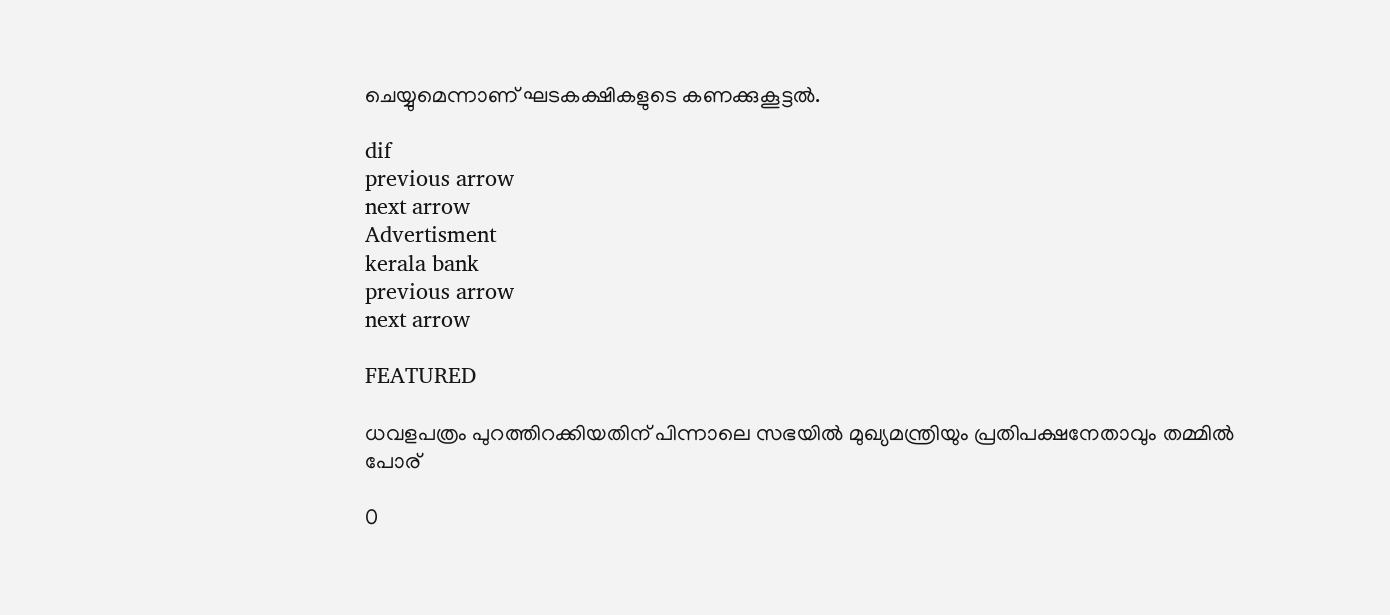ചെയ്യുമെന്നാണ് ഘടകക്ഷികളുടെ കണക്കുകൂട്ടല്‍.

dif
previous arrow
next arrow
Advertisment
kerala bank
previous arrow
next arrow

FEATURED

ധവളപത്രം പുറത്തിറക്കിയതിന് പിന്നാലെ സഭയിൽ മുഖ്യമന്ത്രിയും പ്രതിപക്ഷനേതാവും തമ്മിൽ പോര്

0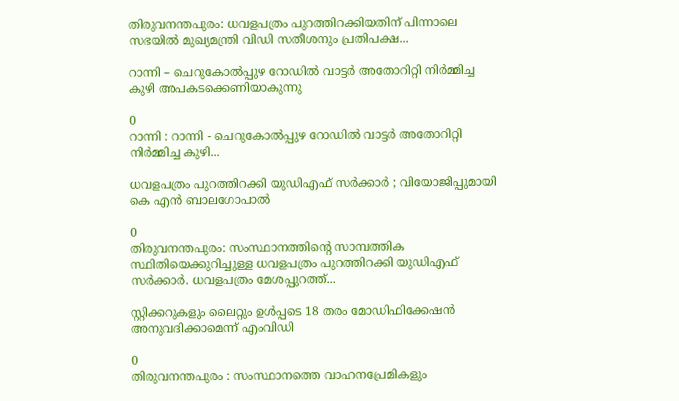തിരുവനന്തപുരം: ധവളപത്രം പുറത്തിറക്കിയതിന് പിന്നാലെ സഭയിൽ മുഖ്യമന്ത്രി വിഡി സതീശനും പ്രതിപക്ഷ...

റാന്നി – ചെറുകോല്‍പ്പുഴ റോഡില്‍ വാട്ടര്‍ അതോറിറ്റി നിര്‍മ്മിച്ച കുഴി അപകടക്കെണിയാകുന്നു

0
റാന്നി : റാന്നി - ചെറുകോല്‍പ്പുഴ റോഡില്‍ വാട്ടര്‍ അതോറിറ്റി നിര്‍മ്മിച്ച കുഴി...

ധവളപത്രം പുറത്തിറക്കി യുഡിഎഫ് സർക്കാർ ; വിയോജിപ്പുമായി കെ എൻ ബാലഗോപാൽ

0
തിരുവനന്തപുരം: സംസ്ഥാനത്തിന്‍റെ സാമ്പത്തിക സ്ഥിതിയെക്കുറിച്ചുള്ള ധവളപത്രം പുറത്തിറക്കി യുഡിഎഫ് സർക്കാർ. ധവളപത്രം മേശപ്പുറത്ത്...

സ്റ്റിക്കറുകളും ലൈറ്റും ഉള്‍പ്പടെ 18 തരം മോഡിഫിക്കേഷന്‍ അനുവദിക്കാമെന്ന് എംവിഡി

0
തിരുവനന്തപുരം : സംസ്ഥാനത്തെ വാഹനപ്രേമികളും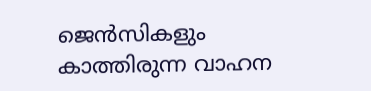ജെന്‍സികളും കാത്തിരുന്ന വാഹന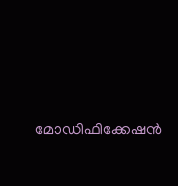മോഡിഫിക്കേഷന്‍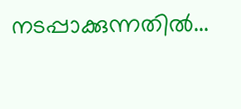നടപ്പാക്കുന്നതില്‍...